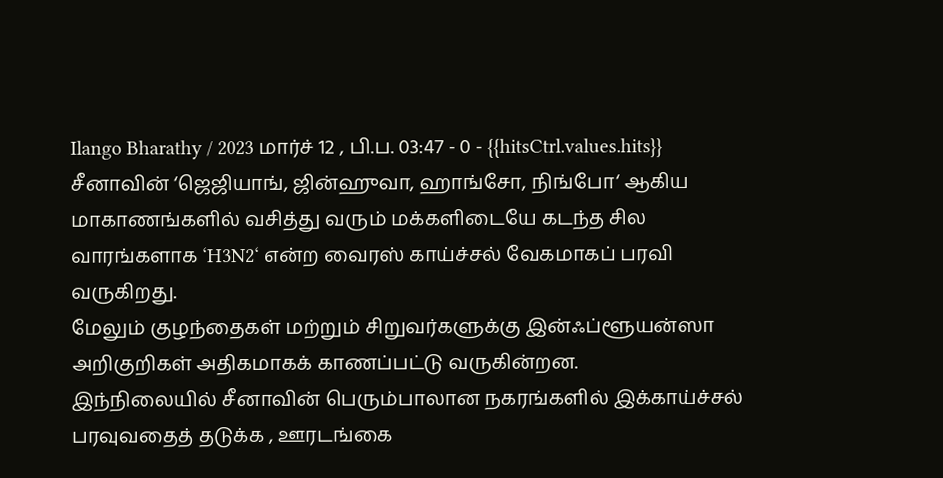Ilango Bharathy / 2023 மார்ச் 12 , பி.ப. 03:47 - 0 - {{hitsCtrl.values.hits}}
சீனாவின் ‘ஜெஜியாங், ஜின்ஹுவா, ஹாங்சோ, நிங்போ‘ ஆகிய மாகாணங்களில் வசித்து வரும் மக்களிடையே கடந்த சில வாரங்களாக ‘H3N2‘ என்ற வைரஸ் காய்ச்சல் வேகமாகப் பரவி வருகிறது.
மேலும் குழந்தைகள் மற்றும் சிறுவர்களுக்கு இன்ஃப்ளூயன்ஸா அறிகுறிகள் அதிகமாகக் காணப்பட்டு வருகின்றன.
இந்நிலையில் சீனாவின் பெரும்பாலான நகரங்களில் இக்காய்ச்சல் பரவுவதைத் தடுக்க , ஊரடங்கை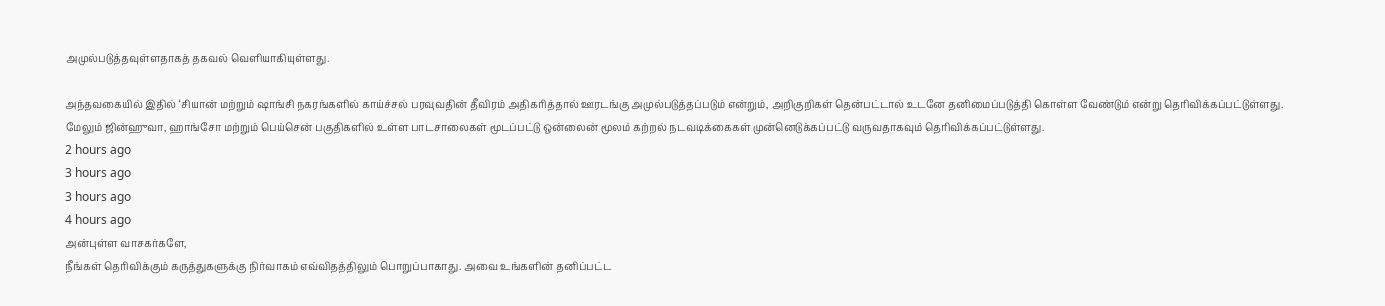அமுல்படுத்தவுள்ளதாகத் தகவல் வெளியாகியுள்ளது.

அந்தவகையில் இதில் ‘சியான் மற்றும் ஷாங்சி நகரங்களில் காய்ச்சல் பரவுவதின் தீவிரம் அதிகரித்தால் ஊரடங்கு அமுல்படுத்தப்படும் என்றும், அறிகுறிகள் தென்பட்டால் உடனே தனிமைப்படுத்தி கொள்ள வேண்டும் என்று தெரிவிக்கப்பட்டுள்ளது.
மேலும் ஜின்ஹுவா, ஹாங்சோ மற்றும் பெய்சென் பகுதிகளில் உள்ள பாடசாலைகள் மூடப்பட்டு ஒன்லைன் மூலம் கற்றல் நடவடிக்கைகள் முன்னெடுக்கப்பட்டு வருவதாகவும் தெரிவிக்கப்பட்டுள்ளது.
2 hours ago
3 hours ago
3 hours ago
4 hours ago
அன்புள்ள வாசகர்களே,
நீங்கள் தெரிவிக்கும் கருத்துகளுக்கு நிர்வாகம் எவ்விதத்திலும் பொறுப்பாகாது. அவை உங்களின் தனிப்பட்ட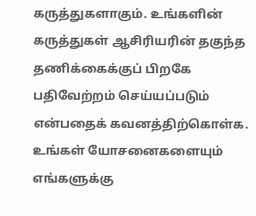கருத்துகளாகும். உங்களின் கருத்துகள் ஆசிரியரின் தகுந்த தணிக்கைக்குப் பிறகே பதிவேற்றம் செய்யப்படும் என்பதைக் கவனத்திற்கொள்க. உங்கள் யோசனைகளையும் எங்களுக்கு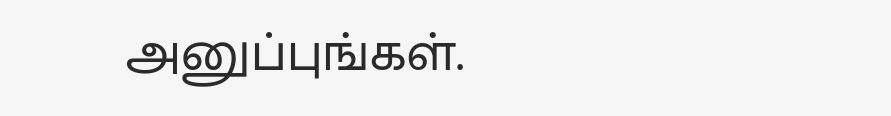அனுப்புங்கள்.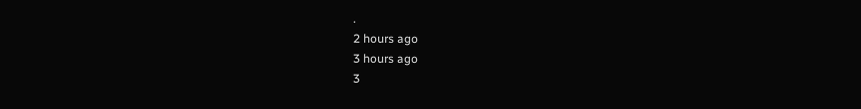.
2 hours ago
3 hours ago
3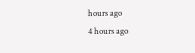hours ago
4 hours ago